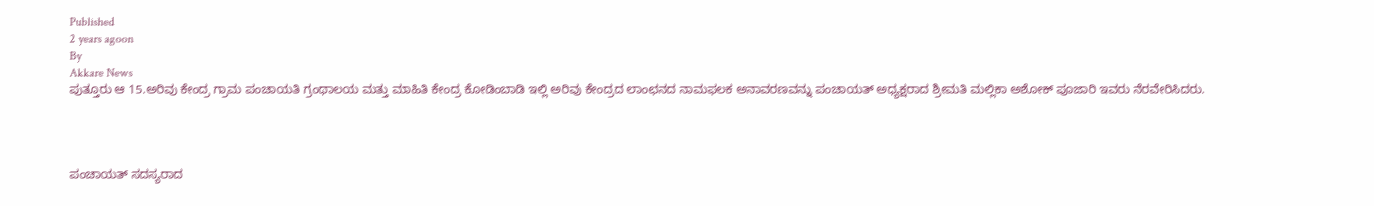Published
2 years agoon
By
Akkare News
ಪುತ್ತೂರು ಆ 15.ಅರಿವು ಕೇಂದ್ರ ಗ್ರಾಮ ಪಂಚಾಯತಿ ಗ್ರಂಥಾಲಯ ಮತ್ತು ಮಾಹಿತಿ ಕೇಂದ್ರ ಕೋಡಿಂಬಾಡಿ ಇಲ್ಲಿ ಅರಿವು ಕೇಂದ್ರದ ಲಾಂಛನದ ನಾಮಫಲಕ ಅನಾವರಣವನ್ನು ಪಂಚಾಯತ್ ಅಧ್ಯಕ್ಷರಾದ ಶ್ರೀಮತಿ ಮಲ್ಲಿಕಾ ಅಶೋಕ್ ಪೂಜಾರಿ ಇವರು ನೆರವೇರಿಸಿದರು.




ಪಂಚಾಯತ್ ಸದಸ್ಯರಾದ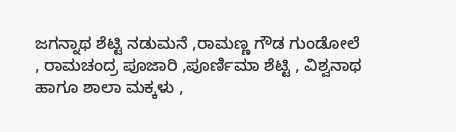ಜಗನ್ನಾಥ ಶೆಟ್ಟಿ ನಡುಮನೆ ,ರಾಮಣ್ಣ ಗೌಡ ಗುಂಡೋಲೆ , ರಾಮಚಂದ್ರ ಪೂಜಾರಿ ,ಪೂರ್ಣಿಮಾ ಶೆಟ್ಟಿ , ವಿಶ್ವನಾಥ ಹಾಗೂ ಶಾಲಾ ಮಕ್ಕಳು ,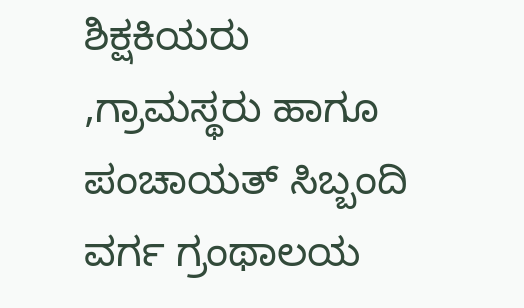ಶಿಕ್ಷಕಿಯರು ,ಗ್ರಾಮಸ್ಥರು ಹಾಗೂ ಪಂಚಾಯತ್ ಸಿಬ್ಬಂದಿ ವರ್ಗ ಗ್ರಂಥಾಲಯ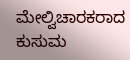ಮೇಲ್ವಿಚಾರಕರಾದ ಕುಸುಮ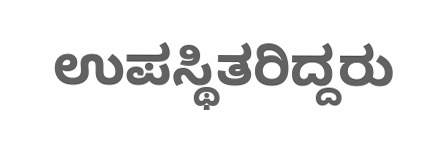ಉಪಸ್ಥಿತರಿದ್ದರು